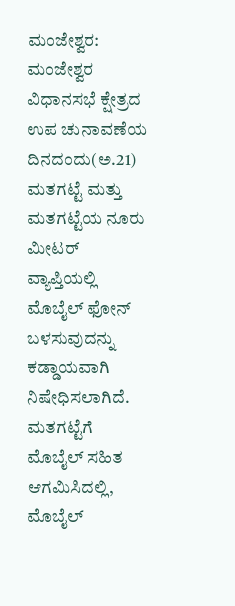ಮಂಜೇಶ್ವರ: ಮಂಜೇಶ್ವರ ವಿಧಾನಸಭೆ ಕ್ಷೇತ್ರದ ಉಪ ಚುನಾವಣೆಯ ದಿನದಂದು(ಅ.21) ಮತಗಟ್ಟೆ ಮತ್ತು ಮತಗಟ್ಟೆಯ ನೂರು ಮೀಟರ್ ವ್ಯಾಪ್ತಿಯಲ್ಲಿ ಮೊಬೈಲ್ ಫೋನ್ ಬಳಸುವುದನ್ನು ಕಡ್ಡಾಯವಾಗಿ ನಿಷೇಧಿಸಲಾಗಿದೆ. ಮತಗಟ್ಟೆಗೆ ಮೊಬೈಲ್ ಸಹಿತ ಆಗಮಿಸಿದಲ್ಲಿ, ಮೊಬೈಲ್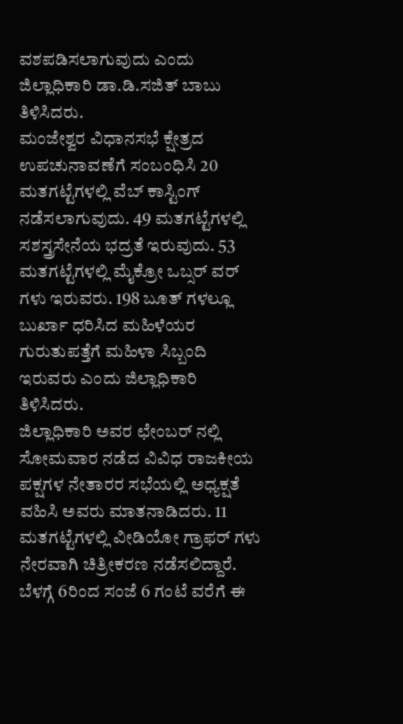ವಶಪಡಿಸಲಾಗುವುದು ಎಂದು ಜಿಲ್ಲಾಧಿಕಾರಿ ಡಾ.ಡಿ.ಸಜಿತ್ ಬಾಬು ತಿಳಿಸಿದರು.
ಮಂಜೇಶ್ವರ ವಿಧಾನಸಭೆ ಕ್ಷೇತ್ರದ ಉಪಚುನಾವಣೆಗೆ ಸಂಬಂಧಿಸಿ 20 ಮತಗಟ್ಟೆಗಳಲ್ಲಿ ವೆಬ್ ಕಾಸ್ಟಿಂಗ್ ನಡೆಸಲಾಗುವುದು. 49 ಮತಗಟ್ಟೆಗಳಲ್ಲಿ ಸಶಸ್ತ್ರಸೇನೆಯ ಭದ್ರತೆ ಇರುವುದು. 53 ಮತಗಟ್ಟೆಗಳಲ್ಲಿ ಮೈಕ್ರೋ ಒಬ್ಸರ್ ವರ್ ಗಳು ಇರುವರು. 198 ಬೂತ್ ಗಳಲ್ಲೂ ಬುರ್ಖಾ ಧರಿಸಿದ ಮಹಿಳೆಯರ ಗುರುತುಪತ್ತೆಗೆ ಮಹಿಳಾ ಸಿಬ್ಬಂದಿ ಇರುವರು ಎಂದು ಜಿಲ್ಲಾಧಿಕಾರಿ ತಿಳಿಸಿದರು.
ಜಿಲ್ಲಾಧಿಕಾರಿ ಅವರ ಛೇಂಬರ್ ನಲ್ಲಿ ಸೋಮವಾರ ನಡೆದ ವಿವಿಧ ರಾಜಕೀಯ ಪಕ್ಷಗಳ ನೇತಾರರ ಸಭೆಯಲ್ಲಿ ಅಧ್ಯಕ್ಷತೆ ವಹಿಸಿ ಅವರು ಮಾತನಾಡಿದರು. 11 ಮತಗಟ್ಟೆಗಳಲ್ಲಿ ವೀಡಿಯೋ ಗ್ರಾಫರ್ ಗಳು ನೇರವಾಗಿ ಚಿತ್ರೀಕರಣ ನಡೆಸಲಿದ್ದಾರೆ. ಬೆಳಗ್ಗೆ 6ರಿಂದ ಸಂಜೆ 6 ಗಂಟೆ ವರೆಗೆ ಈ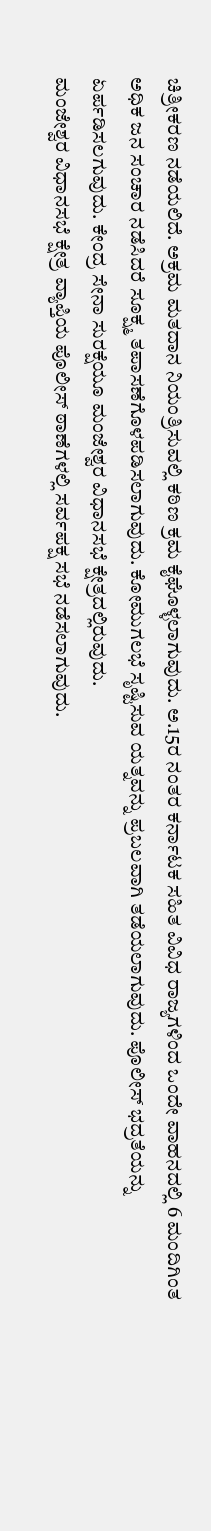ಚಿತ್ರೀಕರಣ ನಡೆಯಲಿದೆ. ಅಕ್ರಮ ಮತದಾನ ನಿಯಂತ್ರಿಸುವಲ್ಲಿ ಕಠಿಣ ಕ್ರಮ ಕೈಘೊಳ್ಳಲಾಗುವುದು. ಅ.15ರ ನಂತರ ಕರ್ನಾಟಕ ಸಹಿತ ವಿವಿಧ ರಾಜ್ಯಗಳಿಂದ ಒಂದೇ ವಾಹನದಲ್ಲಿ 6 ಮಂದಿಗಿಂತ ಅಧಿಕ ಜನ ಸಂಚಾರ ನಡೆಸಿದರೆ ಸೂಕ್ಷ್ಮ ತಪಾಸಣೆಗೊಳಪಡಿಸಲಾಗುವುದು. ಕೋಮುಗಲಭೆ ಸೃಷ್ಟಿಸುವ ಯತ್ನವನ್ನು ಪ್ರಬಲವಾಗಿ ತಡೆಯಲಾಗುವುದು. ಪೊಲೀಸ್ ಭದ್ರತೆಯನ್ನು ಏರ್ಪಡಿಸಲಗುವುದು. ಕೇಂದ್ರ ಸೇನಾ ಸುರಕ್ಷೆಯೂ ಮಂಜೇಶ್ವರ ವಿಧಾನಸಭೆ ಕ್ಷೇತ್ರದಲ್ಲಿರುವುದು.
ಮಂಜೇಶ್ವರ ವಿಧಾನಸಭೆ ಕ್ಷೇತ್ರ ವ್ಯಾಪ್ತಿಯ ಪೊಲೀಸ್ ಠಾಣೆಗಳಲ್ಲಿ ಸರ್ವಪಕ್ಷ ಸಭೆ ನಡೆಸಲಾಗುವುದು.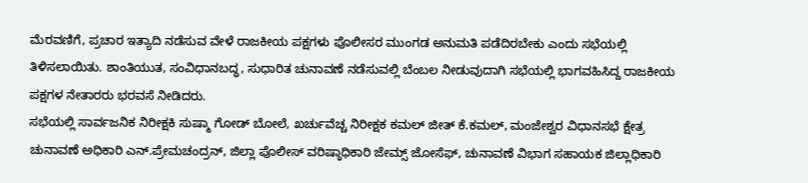ಮೆರವಣಿಗೆ, ಪ್ರಚಾರ ಇತ್ಯಾದಿ ನಡೆಸುವ ವೇಳೆ ರಾಜಕೀಯ ಪಕ್ಷಗಳು ಪೊಲೀಸರ ಮುಂಗಡ ಅನುಮತಿ ಪಡೆದಿರಬೇಕು ಎಂದು ಸಭೆಯಲ್ಲಿ ತಿಳಿಸಲಾಯಿತು. ಶಾಂತಿಯುತ, ಸಂವಿಧಾನಬದ್ಧ, ಸುಧಾರಿತ ಚುನಾವಣೆ ನಡೆಸುವಲ್ಲಿ ಬೆಂಬಲ ನೀಡುವುದಾಗಿ ಸಭೆಯಲ್ಲಿ ಭಾಗವಹಿಸಿದ್ದ ರಾಜಕೀಯ ಪಕ್ಷಗಳ ನೇತಾರರು ಭರವಸೆ ನೀಡಿದರು.
ಸಭೆಯಲ್ಲಿ ಸಾರ್ವಜನಿಕ ನಿರೀಕ್ಷಕಿ ಸುಷ್ಮಾ ಗೋಡ್ ಬೋಲೆ, ಖರ್ಚುವೆಚ್ಚ ನಿರೀಕ್ಷಕ ಕಮಲ್ ಜೀತ್ ಕೆ.ಕಮಲ್, ಮಂಜೇಶ್ವರ ವಿಧಾನಸಭೆ ಕ್ಷೇತ್ರ ಚುನಾವಣೆ ಅಧಿಕಾರಿ ಎನ್.ಪ್ರೇಮಚಂದ್ರನ್, ಜಿಲ್ಲಾ ಪೊಲೀಸ್ ವರಿಷ್ಠಾಧಿಕಾರಿ ಜೇಮ್ಸ್ ಜೋಸೆಫ್, ಚುನಾವಣೆ ವಿಭಾಗ ಸಹಾಯಕ ಜಿಲ್ಲಾಧಿಕಾರಿ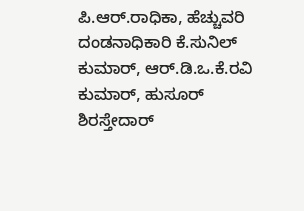ಪಿ.ಆರ್.ರಾಧಿಕಾ, ಹೆಚ್ಚುವರಿ ದಂಡನಾಧಿಕಾರಿ ಕೆ.ಸುನಿಲ್ ಕುಮಾರ್, ಆರ್.ಡಿ.ಒ.ಕೆ.ರವಿ ಕುಮಾರ್, ಹುಸೂರ್ ಶಿರಸ್ತೇದಾರ್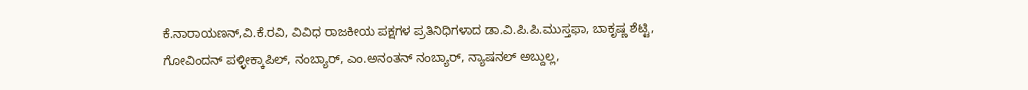ಕೆ.ನಾರಾಯಣನ್,ವಿ.ಕೆ.ರವಿ, ವಿವಿಧ ರಾಜಕೀಯ ಪಕ್ಷಗಳ ಪ್ರತಿನಿಧಿಗಳಾದ ಡಾ.ವಿ.ಪಿ.ಪಿ.ಮುಸ್ತಫಾ, ಬಾಕೃಷ್ಣ ಶೆಟ್ಟಿ, ಗೋವಿಂದನ್ ಪಳ್ಳೀಕ್ಕಾಪಿಲ್, ನಂಬ್ಯಾರ್, ಎಂ.ಅನಂತನ್ ನಂಬ್ಯಾರ್, ನ್ಯಾಷನಲ್ ಅಬ್ದುಲ್ಲ,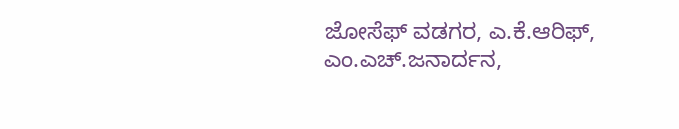ಜೋಸೆಫ್ ವಡಗರ, ಎ.ಕೆ.ಆರಿಫ್, ಎಂ.ಎಚ್.ಜನಾರ್ದನ,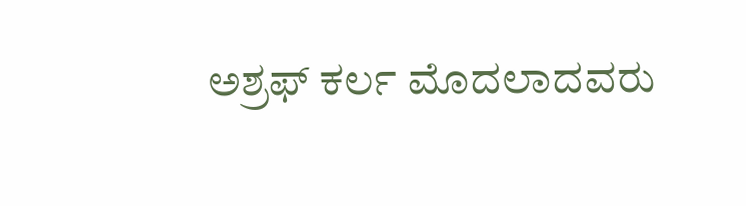ಅಶ್ರಫ್ ಕರ್ಲ ಮೊದಲಾದವರು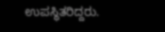ಉಪಸ್ಥಿತರಿದ್ದರು.